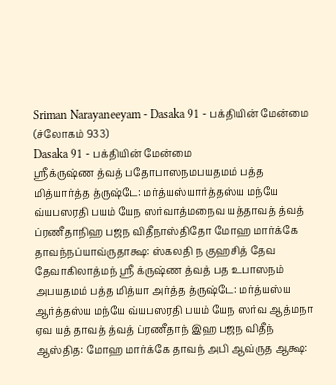Sriman Narayaneeyam - Dasaka 91 - பக்தியின் மேன்மை (ச்லோகம் 933)
Dasaka 91 - பக்தியின் மேன்மை
ஸ்ரீக்ருஷ்ண த்வத் பதோபாஸநமபயதமம் பத்த மித்யார்த்த த்ருஷ்டே: மர்த்யஸ்யார்த்தஸ்ய மந்யே வ்யபஸரதி பயம் யேந ஸர்வாத்மநைவ யத்தாவத் த்வத் ப்ரணீதாநிஹ பஜந விதீநாஸ்திதோ மோஹ மார்க்கே தாவந்நப்யாவ்ருதாக்ஷ: ஸ்கலதி ந குஹசித் தேவ தேவாகிலாத்மந் ஸ்ரீ க்ருஷ்ண த்வத் பத உபாஸநம் அபயதமம் பத்த மித்யா அர்த்த த்ருஷ்டே: மர்த்யஸ்ய ஆர்த்தஸ்ய மந்யே வ்யபஸரதி பயம் யேந ஸர்வ ஆத்மநா ஏவ யத் தாவத் த்வத் ப்ரணீதாந் இஹ பஜந விதீந் ஆஸ்தித: மோஹ மார்க்கே தாவந் அபி ஆவ்ருத ஆக்ஷ: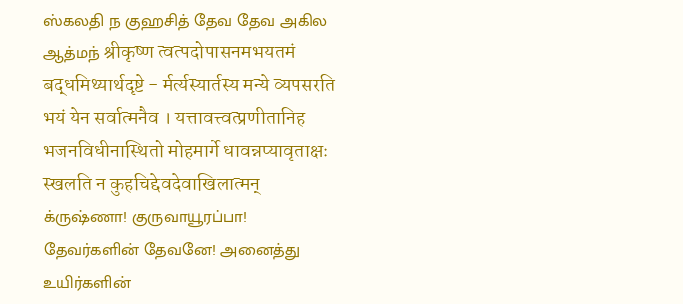ஸ்கலதி ந குஹசித் தேவ தேவ அகில ஆத்மந் श्रीकृष्ण त्वत्पदोपासनमभयतमं बद्धमिथ्यार्थदृष्टे - र्मर्त्यस्यार्तस्य मन्ये व्यपसरति भयं येन सर्वात्मनैव । यत्तावत्त्वत्प्रणीतानिह भजनविधीनास्थितो मोहमार्गे धावन्नप्यावृताक्षः स्खलति न कुहचिद्देवदेवाखिलात्मन्
க்ருஷ்ணா! குருவாயூரப்பா! தேவர்களின் தேவனே! அனைத்து உயிர்களின்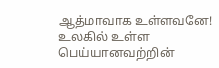ஆத்மாவாக உள்ளவனே! உலகில் உள்ள பெய்யானவற்றின்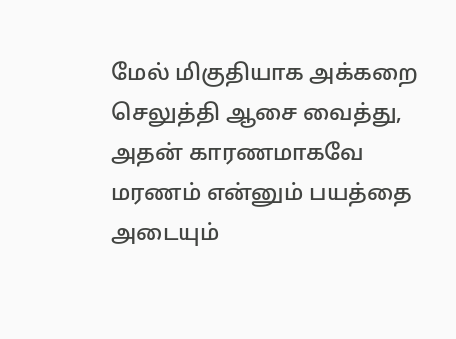மேல் மிகுதியாக அக்கறை செலுத்தி ஆசை வைத்து, அதன் காரணமாகவே மரணம் என்னும் பயத்தை அடையும்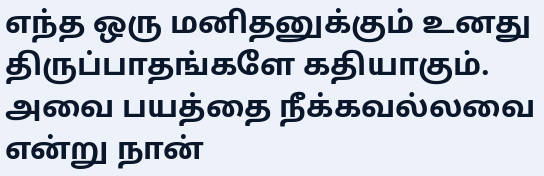எந்த ஒரு மனிதனுக்கும் உனது திருப்பாதங்களே கதியாகும். அவை பயத்தை நீக்கவல்லவை என்று நான்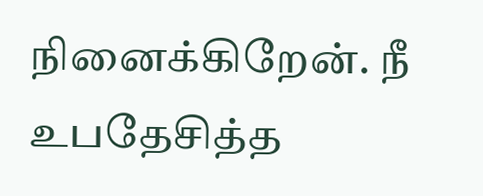நினைக்கிறேன். நீ உபதேசித்த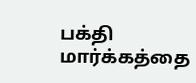பக்தி மார்க்கத்தை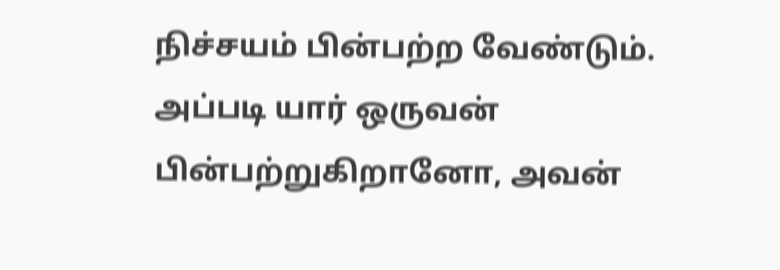நிச்சயம் பின்பற்ற வேண்டும். அப்படி யார் ஒருவன் பின்பற்றுகிறானோ, அவன்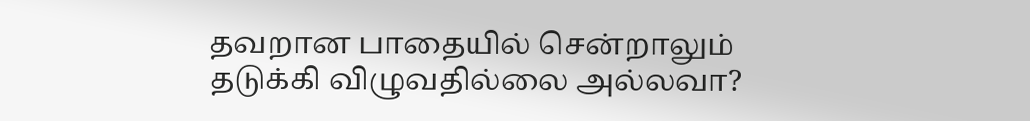தவறான பாதையில் சென்றாலும் தடுக்கி விழுவதில்லை அல்லவா?